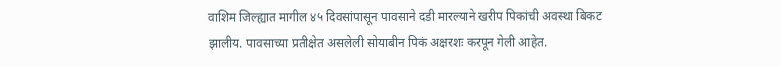वाशिम जिल्ह्यात मागील ४५ दिवसांपासून पावसाने दडी मारल्याने खरीप पिकांची अवस्था बिकट झालीय. पावसाच्या प्रतीक्षेत असलेली सोयाबीन पिकं अक्षरशः करपून गेली आहेत.